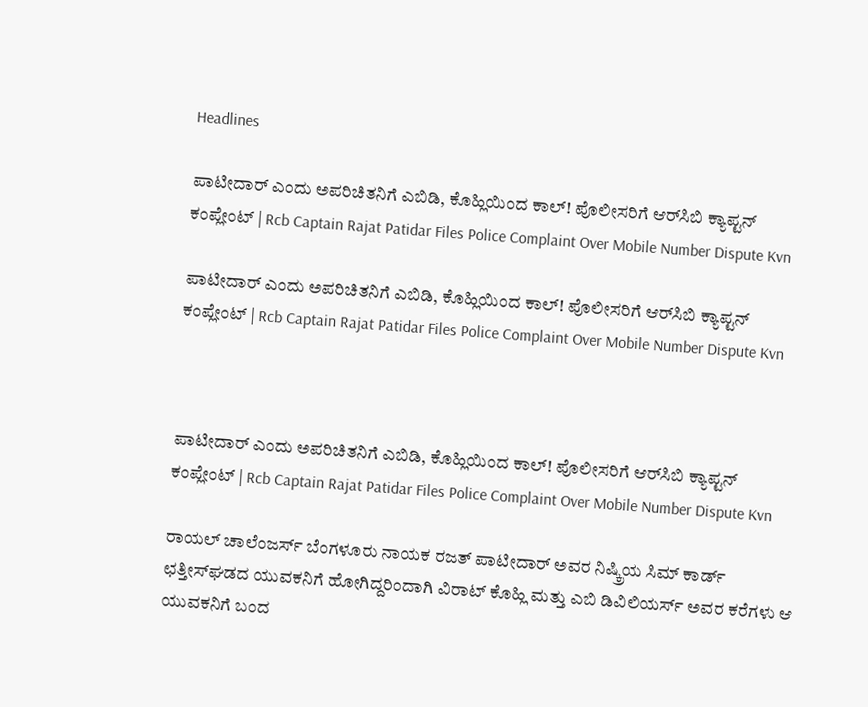Headlines

ಪಾಟೀದಾರ್ ಎಂದು ಅಪರಿಚಿತನಿಗೆ ಎಬಿಡಿ, ಕೊಹ್ಲಿಯಿಂದ ಕಾಲ್! ಪೊಲೀಸರಿಗೆ ಆರ್‌ಸಿಬಿ ಕ್ಯಾಪ್ಟನ್ ಕಂಪ್ಲೇಂಟ್ | Rcb Captain Rajat Patidar Files Police Complaint Over Mobile Number Dispute Kvn

ಪಾಟೀದಾರ್ ಎಂದು ಅಪರಿಚಿತನಿಗೆ ಎಬಿಡಿ, ಕೊಹ್ಲಿಯಿಂದ ಕಾಲ್! ಪೊಲೀಸರಿಗೆ ಆರ್‌ಸಿಬಿ ಕ್ಯಾಪ್ಟನ್ ಕಂಪ್ಲೇಂಟ್ | Rcb Captain Rajat Patidar Files Police Complaint Over Mobile Number Dispute Kvn



ಪಾಟೀದಾರ್ ಎಂದು ಅಪರಿಚಿತನಿಗೆ ಎಬಿಡಿ, ಕೊಹ್ಲಿಯಿಂದ ಕಾಲ್! ಪೊಲೀಸರಿಗೆ ಆರ್‌ಸಿಬಿ ಕ್ಯಾಪ್ಟನ್ ಕಂಪ್ಲೇಂಟ್ | Rcb Captain Rajat Patidar Files Police Complaint Over Mobile Number Dispute Kvn

ರಾಯಲ್ ಚಾಲೆಂಜರ್ಸ್ ಬೆಂಗಳೂರು ನಾಯಕ ರಜತ್ ಪಾಟೀದಾರ್ ಅವರ ನಿಷ್ಕ್ರಿಯ ಸಿಮ್ ಕಾರ್ಡ್ ಛತ್ತೀಸ್‌ಘಡದ ಯುವಕನಿಗೆ ಹೋಗಿದ್ದರಿಂದಾಗಿ ವಿರಾಟ್ ಕೊಹ್ಲಿ ಮತ್ತು ಎಬಿ ಡಿವಿಲಿಯರ್ಸ್ ಅವರ ಕರೆಗಳು ಆ ಯುವಕನಿಗೆ ಬಂದ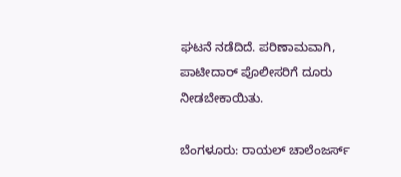ಘಟನೆ ನಡೆದಿದೆ. ಪರಿಣಾಮವಾಗಿ, ಪಾಟೀದಾರ್ ಪೊಲೀಸರಿಗೆ ದೂರು ನೀಡಬೇಕಾಯಿತು.

ಬೆಂಗಳೂರು: ರಾಯಲ್ ಚಾಲೆಂಜರ್ಸ್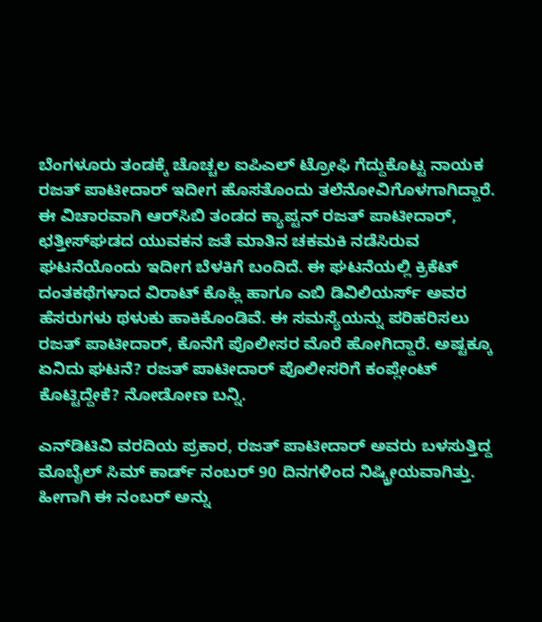ಬೆಂಗಳೂರು ತಂಡಕ್ಕೆ ಚೊಚ್ಚಲ ಐಪಿಎಲ್ ಟ್ರೋಫಿ ಗೆದ್ದುಕೊಟ್ಟ ನಾಯಕ ರಜತ್ ಪಾಟೀದಾರ್ ಇದೀಗ ಹೊಸತೊಂದು ತಲೆನೋವಿಗೊಳಗಾಗಿದ್ದಾರೆ. ಈ ವಿಚಾರವಾಗಿ ಆರ್‌ಸಿಬಿ ತಂಡದ ಕ್ಯಾಪ್ಟನ್ ರಜತ್ ಪಾಟೀದಾರ್, ಛತ್ತೀಸ್‌ಘಡದ ಯುವಕನ ಜತೆ ಮಾತಿನ ಚಕಮಕಿ ನಡೆಸಿರುವ ಘಟನೆಯೊಂದು ಇದೀಗ ಬೆಳಕಿಗೆ ಬಂದಿದೆ. ಈ ಘಟನೆಯಲ್ಲಿ ಕ್ರಿಕೆಟ್ ದಂತಕಥೆಗಳಾದ ವಿರಾಟ್ ಕೊಹ್ಲಿ ಹಾಗೂ ಎಬಿ ಡಿವಿಲಿಯರ್ಸ್ ಅವರ ಹೆಸರುಗಳು ಥಳುಕು ಹಾಕಿಕೊಂಡಿವೆ. ಈ ಸಮಸ್ಯೆಯನ್ನು ಪರಿಹರಿಸಲು ರಜತ್ ಪಾಟೀದಾರ್, ಕೊನೆಗೆ ಪೊಲೀಸರ ಮೊರೆ ಹೋಗಿದ್ದಾರೆ. ಅಷ್ಟಕ್ಕೂ ಏನಿದು ಘಟನೆ? ರಜತ್ ಪಾಟೀದಾರ್ ಪೊಲೀಸರಿಗೆ ಕಂಪ್ಲೇಂಟ್ ಕೊಟ್ಟಿದ್ದೇಕೆ? ನೋಡೋಣ ಬನ್ನಿ.

ಎನ್‌ಡಿಟಿವಿ ವರದಿಯ ಪ್ರಕಾರ, ರಜತ್ ಪಾಟೀದಾರ್ ಅವರು ಬಳಸುತ್ತಿದ್ದ ಮೊಬೈಲ್ ಸಿಮ್‌ ಕಾರ್ಡ್ ನಂಬರ್ 90 ದಿನಗಳಿಂದ ನಿಷ್ಕ್ರೀಯವಾಗಿತ್ತು. ಹೀಗಾಗಿ ಈ ನಂಬರ್ ಅನ್ನು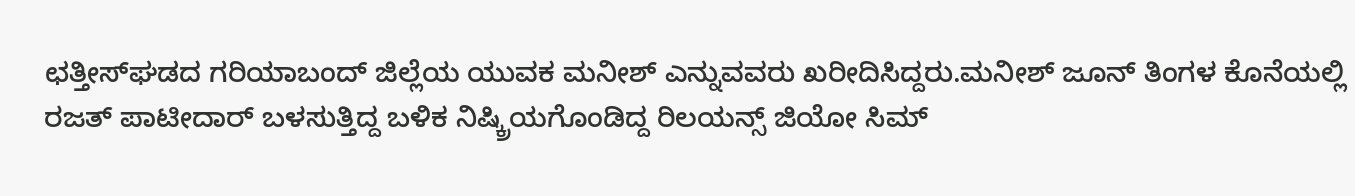ಛತ್ತೀಸ್‌ಘಡದ ಗರಿಯಾಬಂದ್ ಜಿಲ್ಲೆಯ ಯುವಕ ಮನೀಶ್ ಎನ್ನುವವರು ಖರೀದಿಸಿದ್ದರು.ಮನೀಶ್ ಜೂನ್ ತಿಂಗಳ ಕೊನೆಯಲ್ಲಿ ರಜತ್ ಪಾಟೀದಾರ್ ಬಳಸುತ್ತಿದ್ದ ಬಳಿಕ ನಿಷ್ಕ್ರಿಯಗೊಂಡಿದ್ದ ರಿಲಯನ್ಸ್ ಜಿಯೋ ಸಿಮ್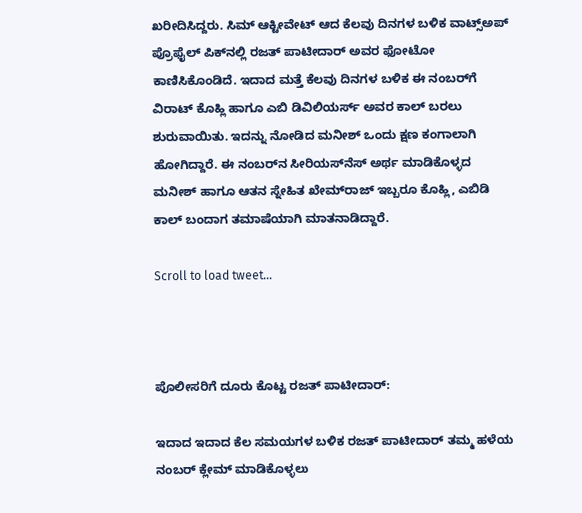ಖರೀದಿಸಿದ್ದರು. ಸಿಮ್ ಆಕ್ಟೀವೇಟ್‌ ಆದ ಕೆಲವು ದಿನಗಳ ಬಳಿಕ ವಾಟ್ಸ್‌ಅಪ್ ಪ್ರೊಫೈಲ್ ಪಿಕ್‌ನಲ್ಲಿ ರಜತ್ ಪಾಟೀದಾರ್ ಅವರ ಫೋಟೋ ಕಾಣಿಸಿಕೊಂಡಿದೆ. ಇದಾದ ಮತ್ತೆ ಕೆಲವು ದಿನಗಳ ಬಳಿಕ ಈ ನಂಬರ್‌ಗೆ ವಿರಾಟ್ ಕೊಹ್ಲಿ ಹಾಗೂ ಎಬಿ ಡಿವಿಲಿಯರ್ಸ್ ಅವರ ಕಾಲ್ ಬರಲು ಶುರುವಾಯಿತು. ಇದನ್ನು ನೋಡಿದ ಮನೀಶ್ ಒಂದು ಕ್ಷಣ ಕಂಗಾಲಾಗಿ ಹೋಗಿದ್ದಾರೆ. ಈ ನಂಬರ್‌ನ ಸೀರಿಯಸ್‌ನೆಸ್ ಅರ್ಥ ಮಾಡಿಕೊಳ್ಳದ ಮನೀಶ್ ಹಾಗೂ ಆತನ ಸ್ನೇಹಿತ ಖೇಮ್‌ರಾಜ್ ಇಬ್ಬರೂ ಕೊಹ್ಲಿ, ಎಬಿಡಿ ಕಾಲ್ ಬಂದಾಗ ತಮಾಷೆಯಾಗಿ ಮಾತನಾಡಿದ್ದಾರೆ.

Scroll to load tweet…



ಪೊಲೀಸರಿಗೆ ದೂರು ಕೊಟ್ಟ ರಜತ್ ಪಾಟೀದಾರ್:

ಇದಾದ ಇದಾದ ಕೆಲ ಸಮಯಗಳ ಬಳಿಕ ರಜತ್ ಪಾಟೀದಾರ್ ತಮ್ಮ ಹಳೆಯ ನಂಬರ್ ಕ್ಲೇಮ್ ಮಾಡಿಕೊಳ್ಳಲು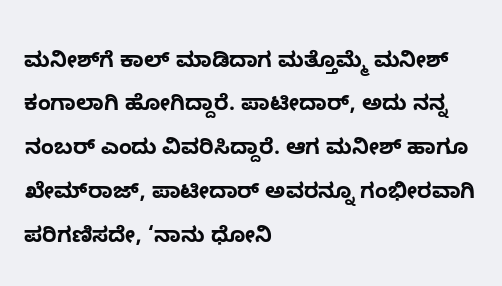ಮನೀಶ್‌ಗೆ ಕಾಲ್ ಮಾಡಿದಾಗ ಮತ್ತೊಮ್ಮೆ ಮನೀಶ್ ಕಂಗಾಲಾಗಿ ಹೋಗಿದ್ದಾರೆ. ಪಾಟೀದಾರ್, ಅದು ನನ್ನ ನಂಬರ್ ಎಂದು ವಿವರಿಸಿದ್ದಾರೆ. ಆಗ ಮನೀಶ್ ಹಾಗೂ ಖೇಮ್‌ರಾಜ್, ಪಾಟೀದಾರ್ ಅವರನ್ನೂ ಗಂಭೀರವಾಗಿ ಪರಿಗಣಿಸದೇ, ‘ನಾನು ಧೋನಿ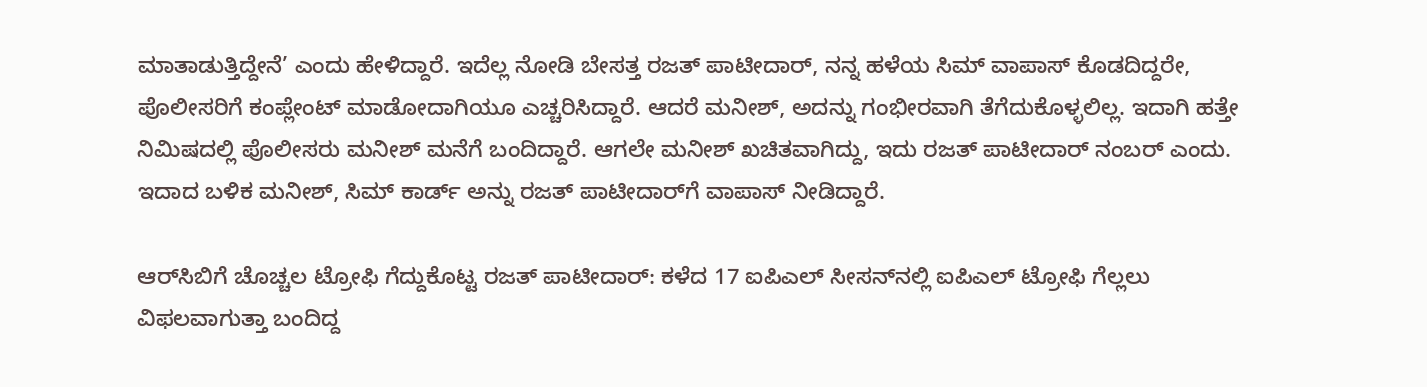ಮಾತಾಡುತ್ತಿದ್ದೇನೆ’ ಎಂದು ಹೇಳಿದ್ದಾರೆ. ಇದೆಲ್ಲ ನೋಡಿ ಬೇಸತ್ತ ರಜತ್ ಪಾಟೀದಾರ್, ನನ್ನ ಹಳೆಯ ಸಿಮ್ ವಾಪಾಸ್ ಕೊಡದಿದ್ದರೇ, ಪೊಲೀಸರಿಗೆ ಕಂಪ್ಲೇಂಟ್ ಮಾಡೋದಾಗಿಯೂ ಎಚ್ಚರಿಸಿದ್ದಾರೆ. ಆದರೆ ಮನೀಶ್, ಅದನ್ನು ಗಂಭೀರವಾಗಿ ತೆಗೆದುಕೊಳ್ಳಲಿಲ್ಲ. ಇದಾಗಿ ಹತ್ತೇ ನಿಮಿಷದಲ್ಲಿ ಪೊಲೀಸರು ಮನೀಶ್ ಮನೆಗೆ ಬಂದಿದ್ದಾರೆ. ಆಗಲೇ ಮನೀಶ್ ಖಚಿತವಾಗಿದ್ದು, ಇದು ರಜತ್ ಪಾಟೀದಾರ್ ನಂಬರ್ ಎಂದು. ಇದಾದ ಬಳಿಕ ಮನೀಶ್, ಸಿಮ್‌ ಕಾರ್ಡ್‌ ಅನ್ನು ರಜತ್ ಪಾಟೀದಾರ್‌ಗೆ ವಾಪಾಸ್ ನೀಡಿದ್ದಾರೆ.

ಆರ್‌ಸಿಬಿಗೆ ಚೊಚ್ಚಲ ಟ್ರೋಫಿ ಗೆದ್ದುಕೊಟ್ಟ ರಜತ್ ಪಾಟೀದಾರ್: ಕಳೆದ 17 ಐಪಿಎಲ್ ಸೀಸನ್‌ನಲ್ಲಿ ಐಪಿಎಲ್ ಟ್ರೋಫಿ ಗೆಲ್ಲಲು ವಿಫಲವಾಗುತ್ತಾ ಬಂದಿದ್ದ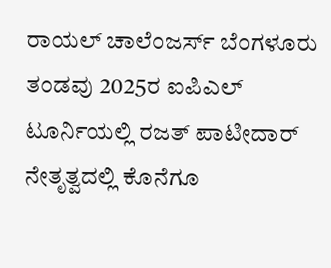ರಾಯಲ್ ಚಾಲೆಂಜರ್ಸ್ ಬೆಂಗಳೂರು ತಂಡವು 2025ರ ಐಪಿಎಲ್ ಟೂರ್ನಿಯಲ್ಲಿ ರಜತ್ ಪಾಟೀದಾರ್ ನೇತೃತ್ವದಲ್ಲಿ ಕೊನೆಗೂ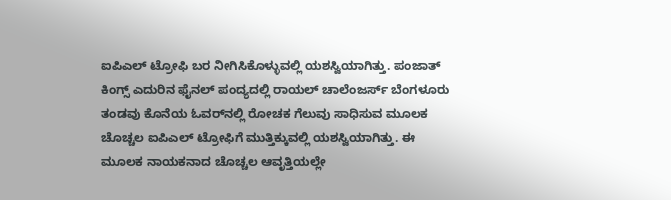ಐಪಿಎಲ್ ಟ್ರೋಫಿ ಬರ ನೀಗಿಸಿಕೊಳ್ಳುವಲ್ಲಿ ಯಶಸ್ವಿಯಾಗಿತ್ತು. ಪಂಜಾತ್ ಕಿಂಗ್ಸ್ ಎದುರಿನ ಫೈನಲ್ ಪಂದ್ಯದಲ್ಲಿ ರಾಯಲ್ ಚಾಲೆಂಜರ್ಸ್ ಬೆಂಗಳೂರು ತಂಡವು ಕೊನೆಯ ಓವರ್‌ನಲ್ಲಿ ರೋಚಕ ಗೆಲುವು ಸಾಧಿಸುವ ಮೂಲಕ ಚೊಚ್ಚಲ ಐಪಿಎಲ್ ಟ್ರೋಫಿಗೆ ಮುತ್ತಿಕ್ಕುವಲ್ಲಿ ಯಶಸ್ವಿಯಾಗಿತ್ತು. ಈ ಮೂಲಕ ನಾಯಕನಾದ ಚೊಚ್ಚಲ ಆವೃತ್ತಿಯಲ್ಲೇ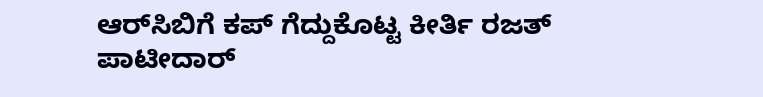ಆರ್‌ಸಿಬಿಗೆ ಕಪ್ ಗೆದ್ದುಕೊಟ್ಟ ಕೀರ್ತಿ ರಜತ್ ಪಾಟೀದಾರ್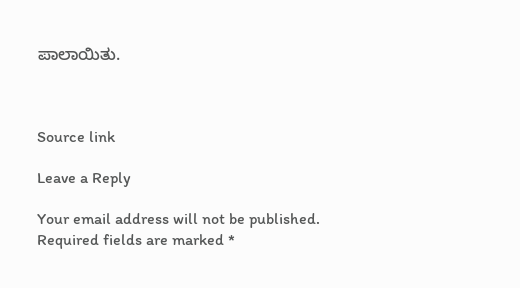ಪಾಲಾಯಿತು.



Source link

Leave a Reply

Your email address will not be published. Required fields are marked *